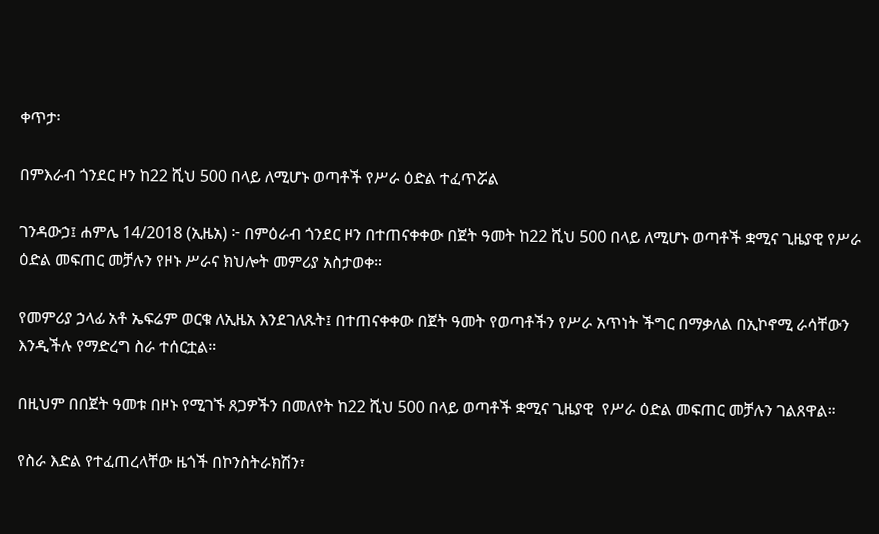ቀጥታ፡

በምእራብ ጎንደር ዞን ከ22 ሺህ 500 በላይ ለሚሆኑ ወጣቶች የሥራ ዕድል ተፈጥሯል

ገንዳውኃ፤ ሐምሌ 14/2018 (ኢዜአ) ፦ በምዕራብ ጎንደር ዞን በተጠናቀቀው በጀት ዓመት ከ22 ሺህ 500 በላይ ለሚሆኑ ወጣቶች ቋሚና ጊዜያዊ የሥራ ዕድል መፍጠር መቻሉን የዞኑ ሥራና ክህሎት መምሪያ አስታወቀ።

የመምሪያ ኃላፊ አቶ ኤፍሬም ወርቁ ለኢዜአ እንደገለጹት፤ በተጠናቀቀው በጀት ዓመት የወጣቶችን የሥራ አጥነት ችግር በማቃለል በኢኮኖሚ ራሳቸውን እንዲችሉ የማድረግ ስራ ተሰርቷል።

በዚህም በበጀት ዓመቱ በዞኑ የሚገኙ ጸጋዎችን በመለየት ከ22 ሺህ 500 በላይ ወጣቶች ቋሚና ጊዜያዊ  የሥራ ዕድል መፍጠር መቻሉን ገልጸዋል።

የስራ እድል የተፈጠረላቸው ዜጎች በኮንስትራክሽን፣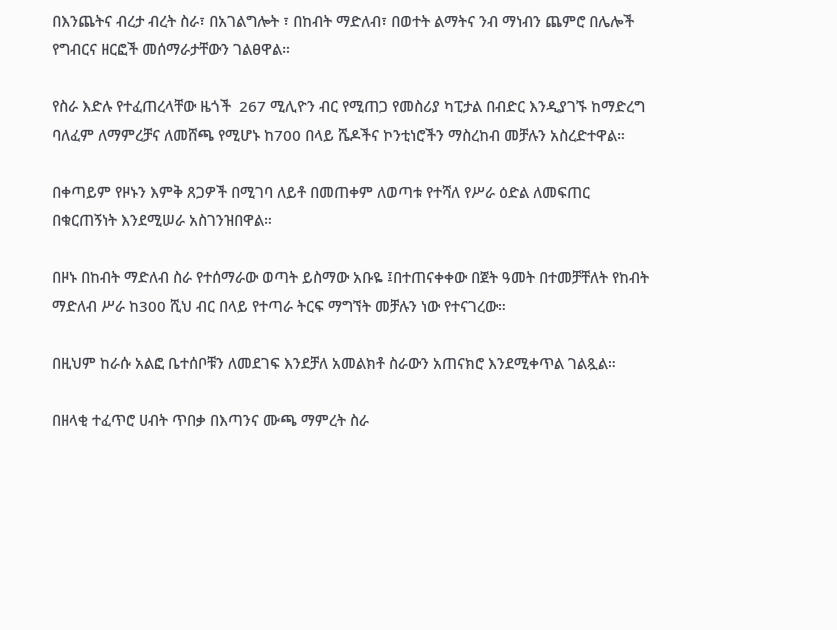በእንጨትና ብረታ ብረት ስራ፣ በአገልግሎት ፣ በከብት ማድለብ፣ በወተት ልማትና ንብ ማነብን ጨምሮ በሌሎች የግብርና ዘርፎች መሰማራታቸውን ገልፀዋል።

የስራ እድሉ የተፈጠረላቸው ዜጎች  267 ሚሊዮን ብር የሚጠጋ የመስሪያ ካፒታል በብድር እንዲያገኙ ከማድረግ ባለፈም ለማምረቻና ለመሸጫ የሚሆኑ ከ700 በላይ ሼዶችና ኮንቲነሮችን ማስረከብ መቻሉን አስረድተዋል።

በቀጣይም የዞኑን እምቅ ጸጋዎች በሚገባ ለይቶ በመጠቀም ለወጣቱ የተሻለ የሥራ ዕድል ለመፍጠር በቁርጠኝነት እንደሚሠራ አስገንዝበዋል።

በዞኑ በከብት ማድለብ ስራ የተሰማራው ወጣት ይስማው አቡዬ ፤በተጠናቀቀው በጀት ዓመት በተመቻቸለት የከብት ማድለብ ሥራ ከ300 ሺህ ብር በላይ የተጣራ ትርፍ ማግኘት መቻሉን ነው የተናገረው።

በዚህም ከራሱ አልፎ ቤተሰቦቹን ለመደገፍ እንደቻለ አመልክቶ ስራውን አጠናክሮ እንደሚቀጥል ገልጿል።

በዘላቂ ተፈጥሮ ሀብት ጥበቃ በእጣንና ሙጫ ማምረት ስራ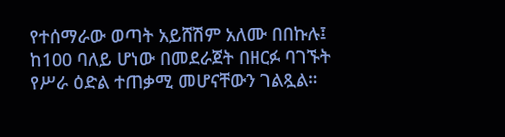የተሰማራው ወጣት አይሸሽም አለሙ በበኩሉ፤  ከ100 ባለይ ሆነው በመደራጀት በዘርፉ ባገኙት የሥራ ዕድል ተጠቃሚ መሆናቸውን ገልጿል።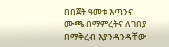በበጀት ዓመቱ እጣንና ሙጫ በማምረትና ለገበያ በማቅረብ እያንዳንዳቸው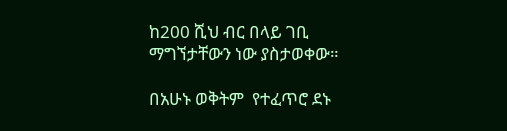ከ200 ሺህ ብር በላይ ገቢ ማግኘታቸውን ነው ያስታወቀው።

በአሁኑ ወቅትም  የተፈጥሮ ደኑ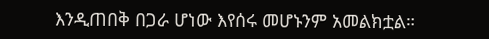እንዲጠበቅ በጋራ ሆነው እየሰሩ መሆኑንም አመልክቷል።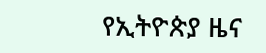የኢትዮጵያ ዜና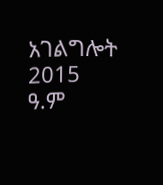አገልግሎት
2015
ዓ.ም